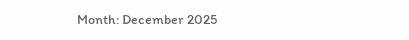Month: December 2025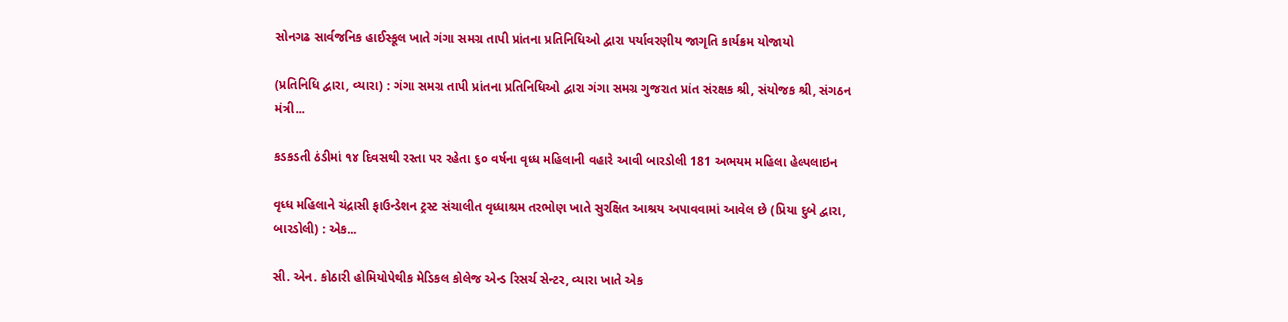સોનગઢ સાર્વજનિક હાઈસ્કૂલ ખાતે ગંગા સમગ્ર તાપી પ્રાંતના પ્રતિનિધિઓ દ્વારા પર્યાવરણીય જાગૃતિ કાર્યક્રમ યોજાયો

(પ્રતિનિધિ દ્વારા, વ્યારા) : ગંગા સમગ્ર તાપી પ્રાંતના પ્રતિનિધિઓ દ્વારા ગંગા સમગ્ર ગુજરાત પ્રાંત સંરક્ષક શ્રી, સંયોજક શ્રી, સંગઠન મંત્રી...

કડકડતી ઠંડીમાં ૧૪ દિવસથી રસ્તા પર રહેતા ૬૦ વર્ષના વૃધ્ધ મહિલાની વહારે આવી બારડોલી 181 અભયમ મહિલા હેલ્પલાઇન

વૃધ્ધ મહિલાને ચંદ્રાસી ફાઉન્ડેશન ટ્રસ્ટ સંચાલીત વૃધ્ધાશ્રમ તરભોણ ખાતે સુરક્ષિત આશ્રય અપાવવામાં આવેલ છે (પ્રિયા દુબે દ્વારા, બારડોલી) : એક...

સી. એન. કોઠારી હોમિયોપેથીક મેડિકલ કોલેજ એન્ડ રિસર્ચ સેન્ટર, વ્યારા ખાતે એક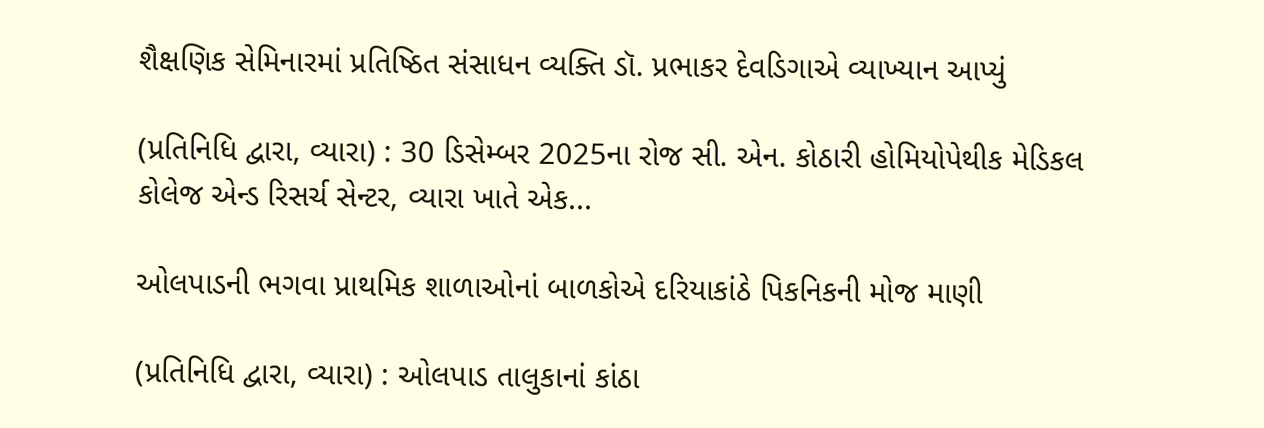શૈક્ષણિક સેમિનારમાં પ્રતિષ્ઠિત સંસાધન વ્યક્તિ ડૉ. પ્રભાકર દેવડિગાએ વ્યાખ્યાન આપ્યું

(પ્રતિનિધિ દ્વારા, વ્યારા) : 30 ડિસેમ્બર 2025ના રોજ સી. એન. કોઠારી હોમિયોપેથીક મેડિકલ કોલેજ એન્ડ રિસર્ચ સેન્ટર, વ્યારા ખાતે એક...

ઓલપાડની ભગવા પ્રાથમિક શાળાઓનાં બાળકોએ દરિયાકાંઠે પિકનિકની મોજ માણી

(પ્રતિનિધિ દ્વારા, વ્યારા) : ઓલપાડ તાલુકાનાં કાંઠા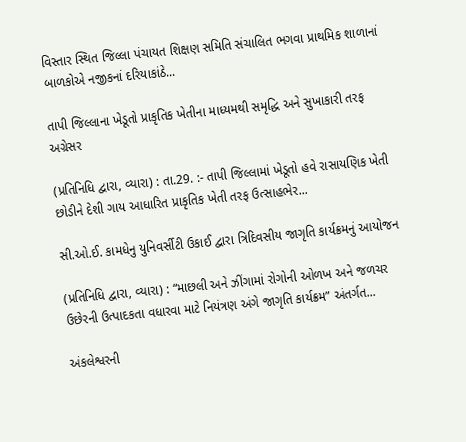વિસ્તાર સ્થિત જિલ્લા પંચાયત શિક્ષણ સમિતિ સંચાલિત ભગવા પ્રાથમિક શાળાનાં બાળકોએ નજીકનાં દરિયાકાંઠે...

તાપી જિલ્લાના ખેડૂતો પ્રાકૃતિક ખેતીના માધ્યમથી સમૃદ્ધિ અને સુખાકારી તરફ અગ્રેસર

(પ્રતિનિધિ દ્વારા, વ્યારા) : તા.29. :- તાપી જિલ્લામાં ખેડૂતો હવે રાસાયણિક ખેતી છોડીને દેશી ગાય આધારિત પ્રાકૃતિક ખેતી તરફ ઉત્સાહભેર...

સી.ઓ.ઈ. કામધેનુ યુનિવર્સીટી ઉકાઈ દ્વારા ત્રિદિવસીય જાગૃતિ કાર્યક્રમનું આયોજન

(પ્રતિનિધિ દ્વારા, વ્યારા) : “માછલી અને ઝીંગામાં રોગોની ઓળખ અને જળચર ઉછેરની ઉત્પાદકતા વધારવા માટે નિયંત્રણ અંગે જાગૃતિ કાર્યક્રમ” અંતર્ગત...

અંકલેશ્વરની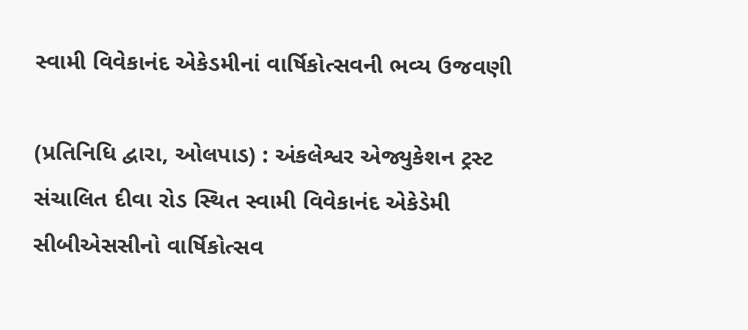સ્વામી વિવેકાનંદ એકેડમીનાં વાર્ષિકોત્સવની ભવ્ય ઉજવણી

(પ્રતિનિધિ દ્વારા, ઓલપાડ) : અંકલેશ્વર એજ્યુકેશન ટ્રસ્ટ સંચાલિત દીવા રોડ સ્થિત સ્વામી વિવેકાનંદ એકેડેમી સીબીએસસીનો વાર્ષિકોત્સવ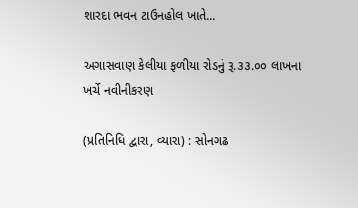શારદા ભવન ટાઉનહોલ ખાતે...

અગાસવાણ કેલીયા ફળીયા રોડનું રૂ.૩૩.૦૦ લાખના ખર્ચે નવીનીકરણ

(પ્રતિનિધિ દ્વારા, વ્યારા) : સોનગઢ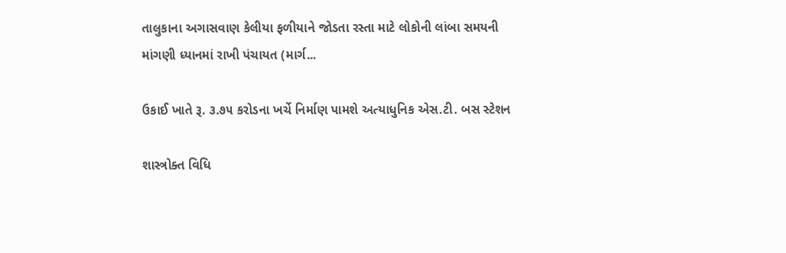તાલુકાના અગાસવાણ કેલીયા ફળીયાને જોડતા રસ્તા માટે લોકોની લાંબા સમયની માંગણી ધ્યાનમાં રાખી પંચાયત (માર્ગ...

ઉકાઈ ખાતે રૂ. ૩.૭૫ કરોડના ખર્ચે નિર્માણ પામશે અત્યાધુનિક એસ.ટી. બસ સ્ટેશન

શાસ્ત્રોક્ત વિધિ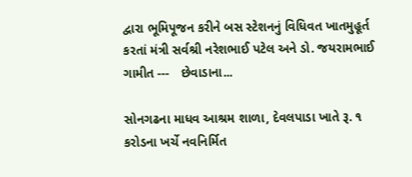દ્વારા ભૂમિપૂજન કરીને બસ સ્ટેશનનું વિધિવત ખાતમુહૂર્ત કરતાં મંત્રી સર્વશ્રી નરેશભાઈ પટેલ અને ડો. જયરામભાઈ ગામીત ---   છેવાડાના...

સોનગઢના માધવ આશ્રમ શાળા, દેવલપાડા ખાતે રૂ. ૧ કરોડના ખર્ચે નવનિર્મિત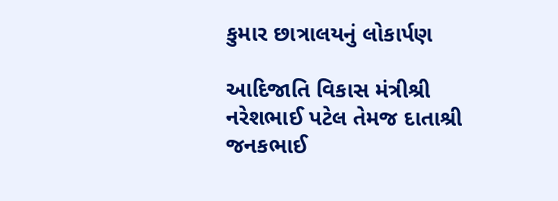કુમાર છાત્રાલયનું લોકાર્પણ

આદિજાતિ વિકાસ મંત્રીશ્રી નરેશભાઈ પટેલ તેમજ દાતાશ્રી જનકભાઈ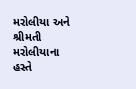મરોલીયા અને શ્રીમતી મરોલીયાના હસ્તે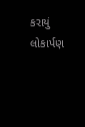કરાયું લોકાર્પણ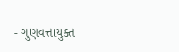- ગુણવત્તાયુક્ત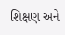શિક્ષણ અને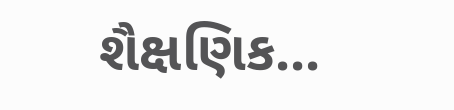શૈક્ષણિક...